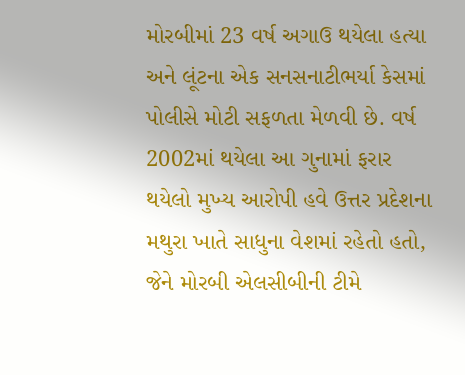મોરબીમાં 23 વર્ષ અગાઉ થયેલા હત્યા અને લૂંટના એક સનસનાટીભર્યા કેસમાં પોલીસે મોટી સફળતા મેળવી છે. વર્ષ 2002માં થયેલા આ ગુનામાં ફરાર થયેલો મુખ્ય આરોપી હવે ઉત્તર પ્રદેશના મથુરા ખાતે સાધુના વેશમાં રહેતો હતો, જેને મોરબી એલસીબીની ટીમે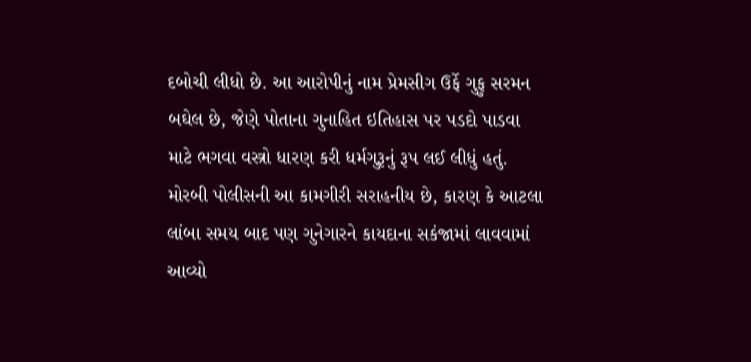દબોચી લીધો છે. આ આરોપીનું નામ પ્રેમસીગ ઉર્ફે ગુફુ સરમન બઘેલ છે, જેણે પોતાના ગુનાહિત ઇતિહાસ પર પડદો પાડવા માટે ભગવા વસ્ત્રો ધારણ કરી ધર્મગુરૂનું રૂપ લઈ લીધું હતું. મોરબી પોલીસની આ કામગીરી સરાહનીય છે, કારણ કે આટલા લાંબા સમય બાદ પણ ગુનેગારને કાયદાના સકંજામાં લાવવામાં આવ્યો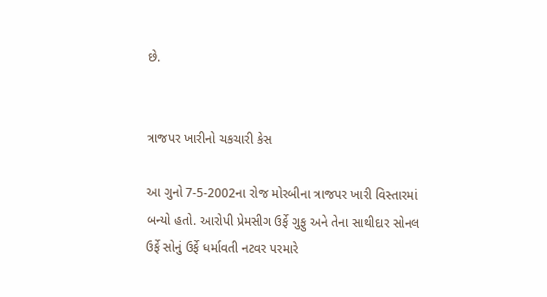છે.


ત્રાજપર ખારીનો ચકચારી કેસ

આ ગુનો 7-5-2002ના રોજ મોરબીના ત્રાજપર ખારી વિસ્તારમાં બન્યો હતો. આરોપી પ્રેમસીગ ઉર્ફે ગુફુ અને તેના સાથીદાર સોનલ ઉર્ફે સોનું ઉર્ફે ધર્માવતી નટવર પરમારે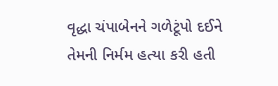વૃદ્ધા ચંપાબેનને ગળેટૂંપો દઈને તેમની નિર્મમ હત્યા કરી હતી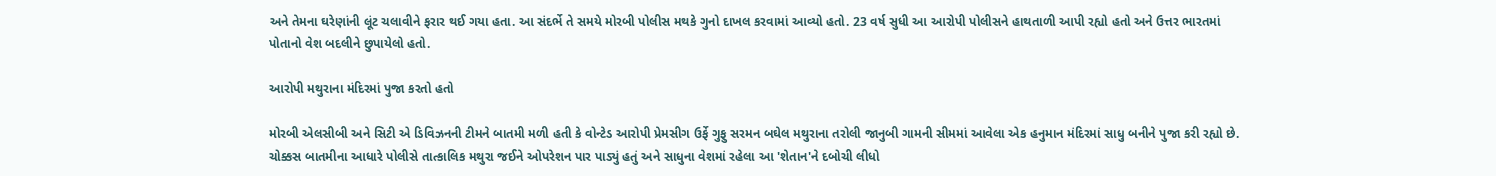અને તેમના ઘરેણાંની લૂંટ ચલાવીને ફરાર થઈ ગયા હતા. આ સંદર્ભે તે સમયે મોરબી પોલીસ મથકે ગુનો દાખલ કરવામાં આવ્યો હતો. 23 વર્ષ સુધી આ આરોપી પોલીસને હાથતાળી આપી રહ્યો હતો અને ઉત્તર ભારતમાં પોતાનો વેશ બદલીને છુપાયેલો હતો.

આરોપી મથુરાના મંદિરમાં પુજા કરતો હતો

મોરબી એલસીબી અને સિટી એ ડિવિઝનની ટીમને બાતમી મળી હતી કે વોન્ટેડ આરોપી પ્રેમસીગ ઉર્ફે ગુફુ સરમન બઘેલ મથુરાના તરોલી જાનુબી ગામની સીમમાં આવેલા એક હનુમાન મંદિરમાં સાધુ બનીને પુજા કરી રહ્યો છે. ચોક્કસ બાતમીના આધારે પોલીસે તાત્કાલિક મથુરા જઈને ઓપરેશન પાર પાડ્યું હતું અને સાધુના વેશમાં રહેલા આ 'શેતાન'ને દબોચી લીધો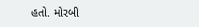હતો. મોરબી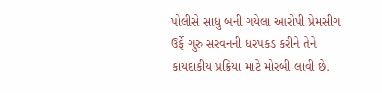પોલીસે સાધુ બની ગયેલા આરોપી પ્રેમસીગ ઉર્ફે ગુરુ સરવનની ધરપકડ કરીને તેને કાયદાકીય પ્રક્રિયા માટે મોરબી લાવી છે.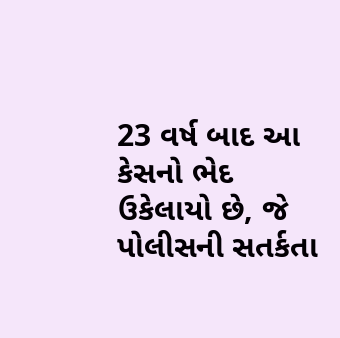23 વર્ષ બાદ આ કેસનો ભેદ ઉકેલાયો છે, જે પોલીસની સતર્કતા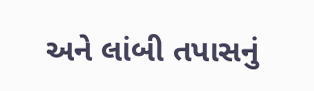અને લાંબી તપાસનું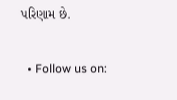પરિણામ છે.


  • Follow us on: